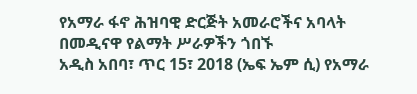የአማራ ፋኖ ሕዝባዊ ድርጅት አመራሮችና አባላት በመዲናዋ የልማት ሥራዎችን ጎበኙ
አዲስ አበባ፣ ጥር 15፣ 2018 (ኤፍ ኤም ሲ) የአማራ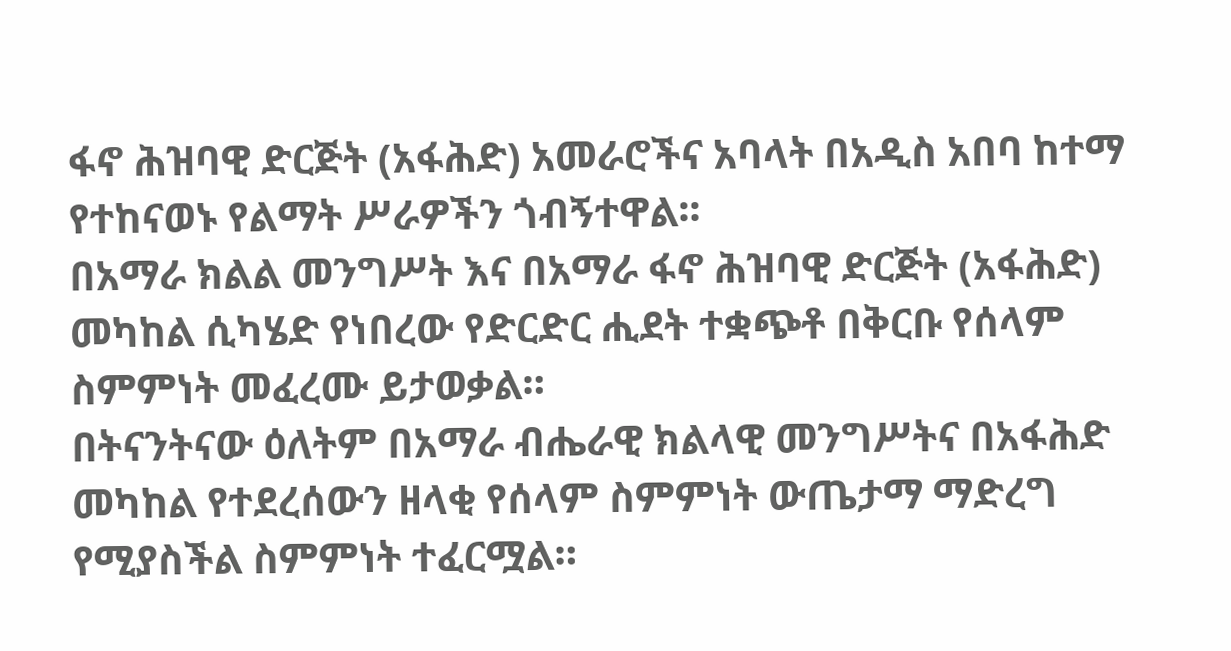ፋኖ ሕዝባዊ ድርጅት (አፋሕድ) አመራሮችና አባላት በአዲስ አበባ ከተማ የተከናወኑ የልማት ሥራዎችን ጎብኝተዋል፡፡
በአማራ ክልል መንግሥት እና በአማራ ፋኖ ሕዝባዊ ድርጅት (አፋሕድ) መካከል ሲካሄድ የነበረው የድርድር ሒደት ተቋጭቶ በቅርቡ የሰላም ስምምነት መፈረሙ ይታወቃል።
በትናንትናው ዕለትም በአማራ ብሔራዊ ክልላዊ መንግሥትና በአፋሕድ መካከል የተደረሰውን ዘላቂ የሰላም ስምምነት ውጤታማ ማድረግ የሚያስችል ስምምነት ተፈርሟል።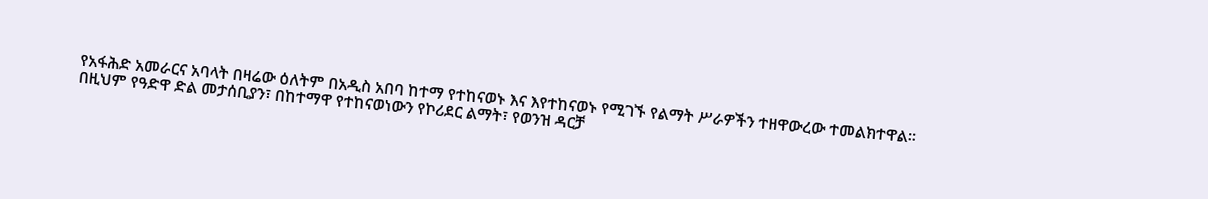የአፋሕድ አመራርና አባላት በዛሬው ዕለትም በአዲስ አበባ ከተማ የተከናወኑ እና እየተከናወኑ የሚገኙ የልማት ሥራዎችን ተዘዋውረው ተመልክተዋል፡፡
በዚህም የዓድዋ ድል መታሰቢያን፣ በከተማዋ የተከናወነውን የኮሪደር ልማት፣ የወንዝ ዳርቻ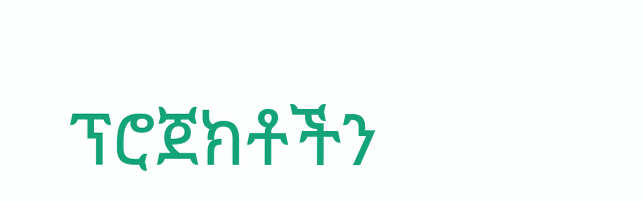ፕሮጀክቶችን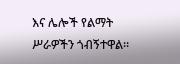እና ሌሎች የልማት ሥራዎችን ጎብኝተዋል።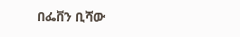በፌቨን ቢሻው